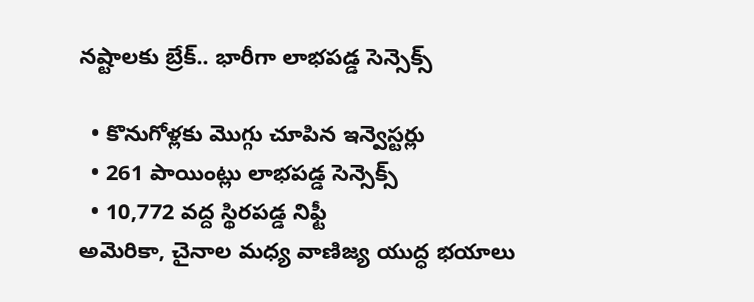నష్టాలకు బ్రేక్.. భారీగా లాభపడ్డ సెన్సెక్స్

  • కొనుగోళ్లకు మొగ్గు చూపిన ఇన్వెస్టర్లు
  • 261 పాయింట్లు లాభపడ్డ సెన్సెక్స్
  • 10,772 వద్ద స్థిరపడ్డ నిఫ్టీ
అమెరికా, చైనాల మధ్య వాణిజ్య యుద్ధ భయాలు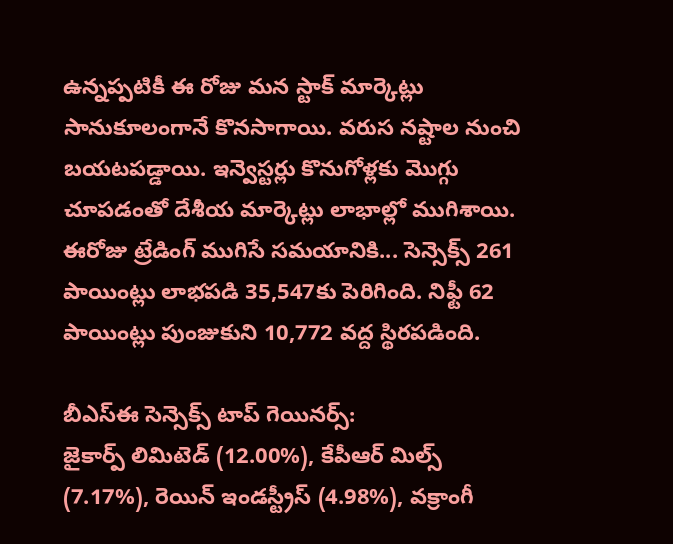ఉన్నప్పటికీ ఈ రోజు మన స్టాక్ మార్కెట్లు సానుకూలంగానే కొనసాగాయి. వరుస నష్టాల నుంచి బయటపడ్డాయి. ఇన్వెస్టర్లు కొనుగోళ్లకు మొగ్గు చూపడంతో దేశీయ మార్కెట్లు లాభాల్లో ముగిశాయి. ఈరోజు ట్రేడింగ్ ముగిసే సమయానికి... సెన్సెక్స్ 261 పాయింట్లు లాభపడి 35,547కు పెరిగింది. నిఫ్టీ 62 పాయింట్లు పుంజుకుని 10,772 వద్ద స్థిరపడింది.

బీఎస్ఈ సెన్సెక్స్ టాప్ గెయినర్స్:
జైకార్ప్ లిమిటెడ్ (12.00%), కేపీఆర్ మిల్స్ (7.17%), రెయిన్ ఇండస్ట్రీస్ (4.98%), వక్రాంగీ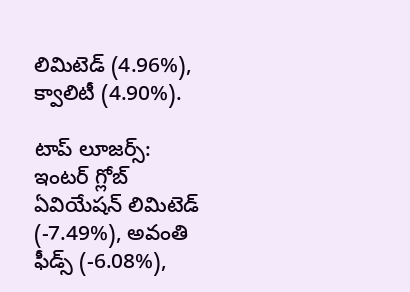లిమిటెడ్ (4.96%), క్వాలిటీ (4.90%).

టాప్ లూజర్స్:
ఇంటర్ గ్లోబ్ ఏవియేషన్ లిమిటెడ్ (-7.49%), అవంతి ఫీడ్స్ (-6.08%),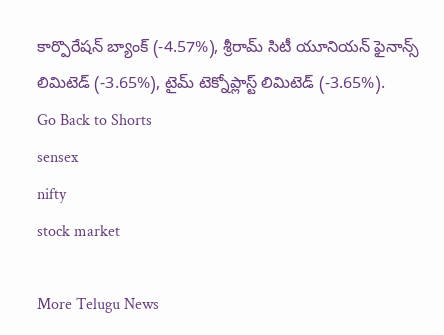కార్పొరేషన్ బ్యాంక్ (-4.57%), శ్రీరామ్ సిటీ యూనియన్ ఫైనాన్స్ లిమిటెడ్ (-3.65%), టైమ్ టెక్నోప్లాస్ట్ లిమిటెడ్ (-3.65%).
Go Back to Shorts
sensex
nifty
stock market

More Telugu News